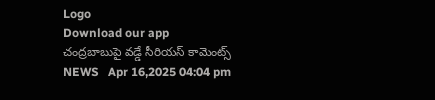Logo
Download our app
చంద్రబాబుపై వ‌డ్డే సీరియ‌స్ కామెంట్స్
NEWS   Apr 16,2025 04:04 pm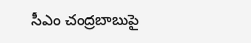సీఎం చంద్ర‌బాబుపై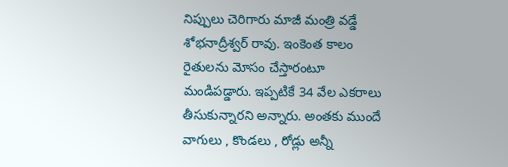నిప్పులు చెరిగారు మాజీ మంత్రి వ‌డ్డే శోభ‌నాద్రీశ్వ‌ర్ రావు. ఇంకెంత కాలం రైతుల‌ను మోసం చేస్తారంటూ మండిప‌డ్డారు. ఇప్ప‌టికే 34 వేల ఎక‌రాలు తీసుకున్నారని అన్నారు. అంతకు ముందే వాగులు , కొండలు , రోడ్లు అన్నీ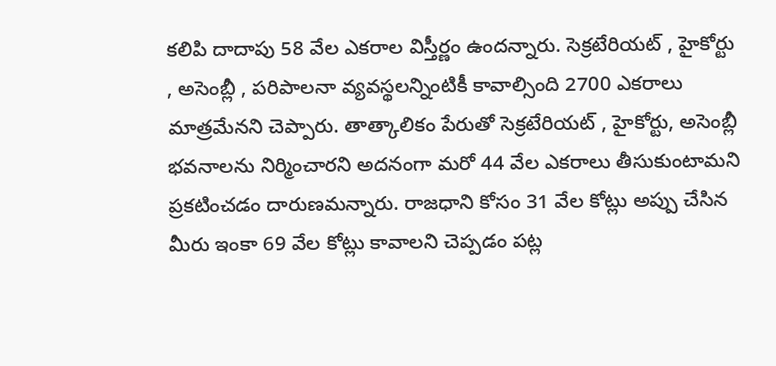కలిపి దాదాపు 58 వేల ఎకరాల విస్తీర్ణం ఉందన్నారు. సెక్రటేరియట్ , హైకోర్టు , అసెంబ్లీ , పరిపాలనా వ్యవస్థలన్నింటికీ కావాల్సింది 2700 ఎకరాలు మాత్రమేన‌ని చెప్పారు. తాత్కాలికం పేరుతో సెక్రటేరియట్ , హైకోర్టు, అసెంబ్లీ భవనాలను నిర్మించారని అద‌నంగా మ‌రో 44 వేల ఎక‌రాలు తీసుకుంటామ‌ని ప్ర‌క‌టించ‌డం దారుణ‌మ‌న్నారు. రాజధాని కోసం 31 వేల కోట్లు అప్పు చేసిన మీరు ఇంకా 69 వేల కోట్లు కావాల‌ని చెప్ప‌డం ప‌ట్ల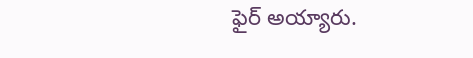ఫైర్ అయ్యారు.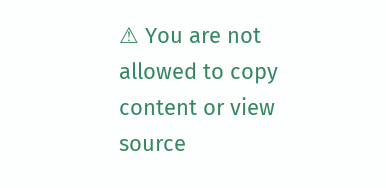⚠ You are not allowed to copy content or view source